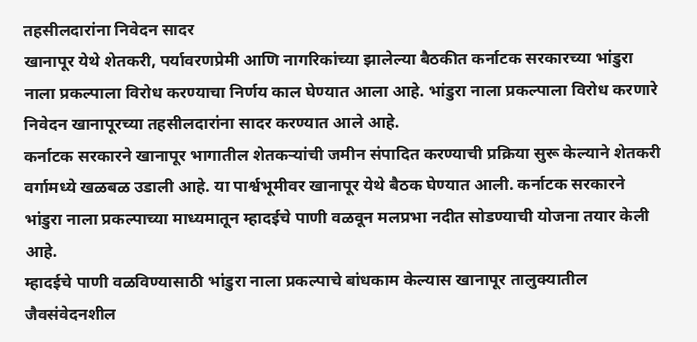तहसीलदारांना निवेदन सादर
खानापूर येथे शेतकरी, पर्यावरणप्रेमी आणि नागरिकांच्या झालेल्या बैठकीत कर्नाटक सरकारच्या भांडुरा नाला प्रकल्पाला विरोध करण्याचा निर्णय काल घेण्यात आला आहे. भांडुरा नाला प्रकल्पाला विरोध करणारे निवेदन खानापूरच्या तहसीलदारांना सादर करण्यात आले आहे.
कर्नाटक सरकारने खानापूर भागातील शेतकऱ्यांची जमीन संपादित करण्याची प्रक्रिया सुरू केल्याने शेतकरी वर्गामध्ये खळबळ उडाली आहे. या पार्श्वभूमीवर खानापूर येथे बैठक घेण्यात आली. कर्नाटक सरकारने भांडुरा नाला प्रकल्पाच्या माध्यमातून म्हादईचे पाणी वळवून मलप्रभा नदीत सोडण्याची योजना तयार केली आहे.
म्हादईचे पाणी वळविण्यासाठी भांडुरा नाला प्रकल्पाचे बांधकाम केल्यास खानापूर तालुक्यातील जैवसंवेदनशील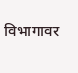विभागावर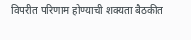विपरीत परिणाम होण्याची शक्यता बैठकीत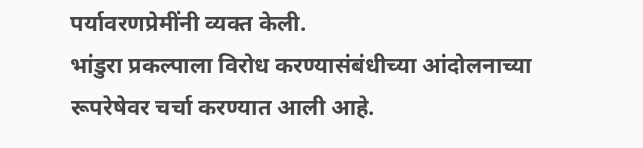पर्यावरणप्रेमींनी व्यक्त केली.
भांडुरा प्रकल्पाला विरोध करण्यासंबंधीच्या आंदोलनाच्या रूपरेषेवर चर्चा करण्यात आली आहे.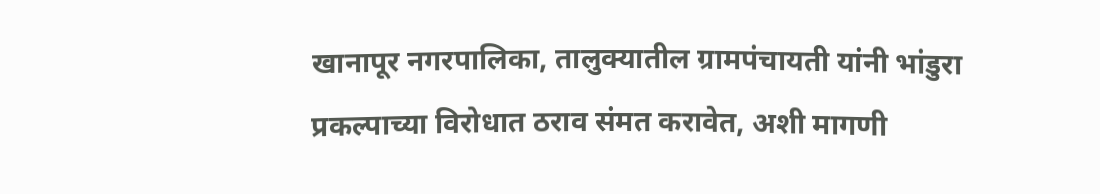खानापूर नगरपालिका, तालुक्यातील ग्रामपंचायती यांनी भांडुरा प्रकल्पाच्या विरोधात ठराव संमत करावेत, अशी मागणी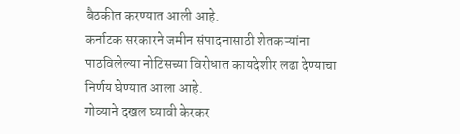बैठकीत करण्यात आली आहे.
कर्नाटक सरकारने जमीन संपादनासाठी शेतकऱ्यांना पाठविलेल्या नोटिसच्या विरोधात कायदेशीर लढा देण्याचा निर्णय घेण्यात आला आहे.
गोव्याने दखल घ्यावी केरकर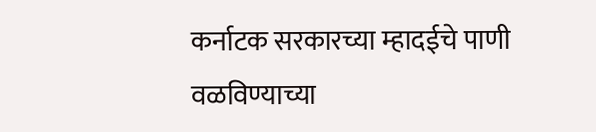कर्नाटक सरकारच्या म्हादईचे पाणी वळविण्याच्या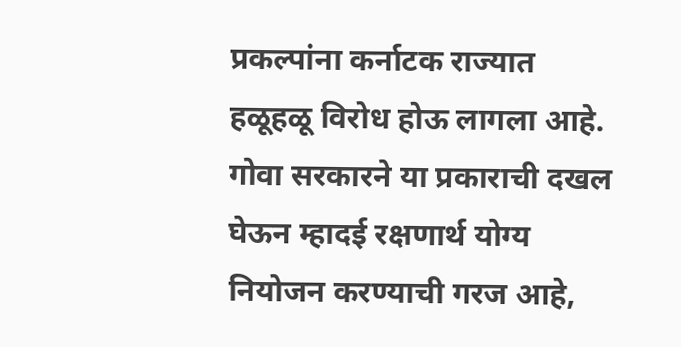प्रकल्पांना कर्नाटक राज्यात हळूहळू विरोध होऊ लागला आहे. गोवा सरकारने या प्रकाराची दखल घेऊन म्हादई रक्षणार्थ योग्य नियोजन करण्याची गरज आहे,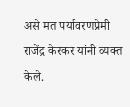असे मत पर्यावरणप्रेमी राजेंद्र केरकर यांनी व्यक्त केले.